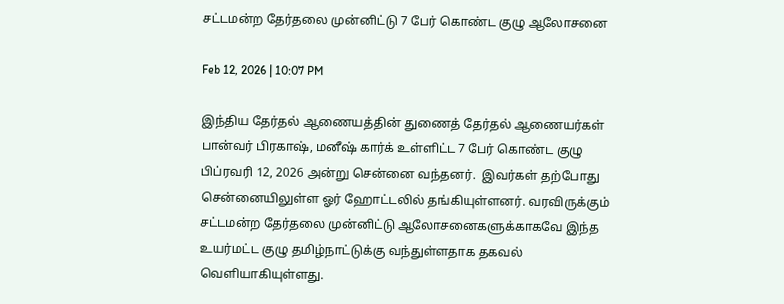சட்டமன்ற தேர்தலை முன்னிட்டு 7 பேர் கொண்ட குழு ஆலோசனை

Feb 12, 2026 | 10:07 PM

இந்திய தேர்தல் ஆணையத்தின் துணைத் தேர்தல் ஆணையர்கள் பான்வர் பிரகாஷ், மனீஷ் கார்க் உள்ளிட்ட 7 பேர் கொண்ட குழு பிப்ரவரி 12, 2026 அன்று சென்னை வந்தனர்.  இவர்கள் தற்போது சென்னையிலுள்ள ஓர் ஹோட்டலில் தங்கியுள்ளனர். வரவிருக்கும் சட்டமன்ற தேர்தலை முன்னிட்டு ஆலோசனைகளுக்காகவே இந்த உயர்மட்ட குழு தமிழ்நாட்டுக்கு வந்துள்ளதாக தகவல் வெளியாகியுள்ளது.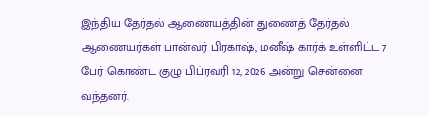இந்திய தேர்தல் ஆணையத்தின் துணைத் தேர்தல் ஆணையர்கள் பான்வர் பிரகாஷ், மனீஷ் கார்க் உள்ளிட்ட 7 பேர் கொண்ட குழு பிப்ரவரி 12, 2026 அன்று சென்னை வந்தனர்.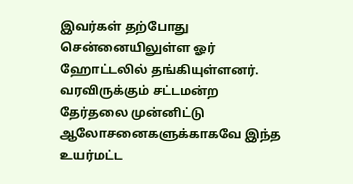இவர்கள் தற்போது சென்னையிலுள்ள ஓர் ஹோட்டலில் தங்கியுள்ளனர். வரவிருக்கும் சட்டமன்ற தேர்தலை முன்னிட்டு ஆலோசனைகளுக்காகவே இந்த உயர்மட்ட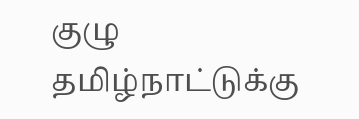குழு தமிழ்நாட்டுக்கு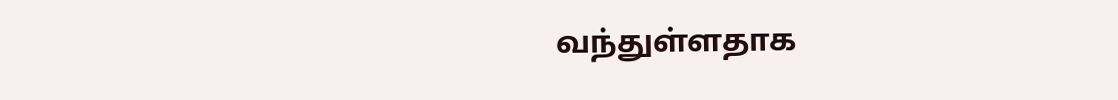வந்துள்ளதாக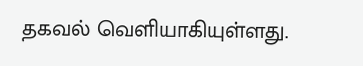தகவல் வெளியாகியுள்ளது.